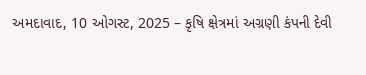અમદાવાદ, 10 ઓગસ્ટ, 2025 – કૃષિ ક્ષેત્રમાં અગ્રણી કંપની દેવી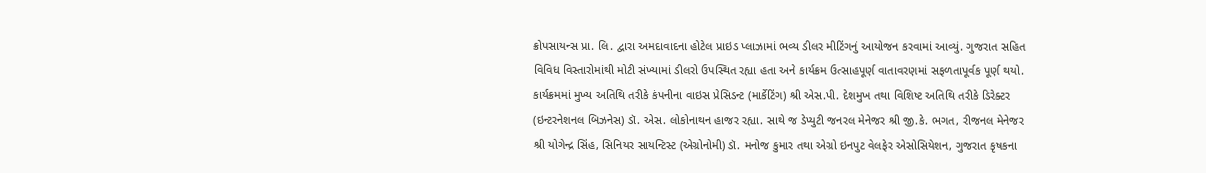ક્રોપસાયન્સ પ્રા. લિ. દ્વારા અમદાવાદના હોટેલ પ્રાઇડ પ્લાઝામાં ભવ્ય ડીલર મીટિંગનું આયોજન કરવામાં આવ્યું. ગુજરાત સહિત વિવિધ વિસ્તારોમાંથી મોટી સંખ્યામાં ડીલરો ઉપસ્થિત રહ્યા હતા અને કાર્યક્રમ ઉત્સાહપૂર્ણ વાતાવરણમાં સફળતાપૂર્વક પૂર્ણ થયો.
કાર્યક્રમમાં મુખ્ય અતિથિ તરીકે કંપનીના વાઇસ પ્રેસિડન્ટ (માર્કેટિંગ) શ્રી એસ.પી. દેશમુખ તથા વિશિષ્ટ અતિથિ તરીકે ડિરેક્ટર (ઇન્ટરનેશનલ બિઝનેસ) ડૉ. એસ. લોકોનાથન હાજર રહ્યા. સાથે જ ડેપ્યુટી જનરલ મેનેજર શ્રી જી.કે. ભગત, રીજનલ મેનેજર શ્રી યોગેન્દ્ર સિંહ, સિનિયર સાયન્ટિસ્ટ (એગ્રોનોમી) ડૉ. મનોજ કુમાર તથા એગ્રો ઇનપુટ વેલફેર એસોસિયેશન, ગુજરાત કૃષકના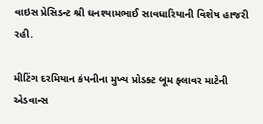વાઇસ પ્રેસિડન્ટ શ્રી ઘનશ્યામભાઈ સાવધારિયાની વિશેષ હાજરી રહી.

મીટિંગ દરમિયાન કંપનીના મુખ્ય પ્રોડક્ટ બૂમ ફ્લાવર માટેની એડવાન્સ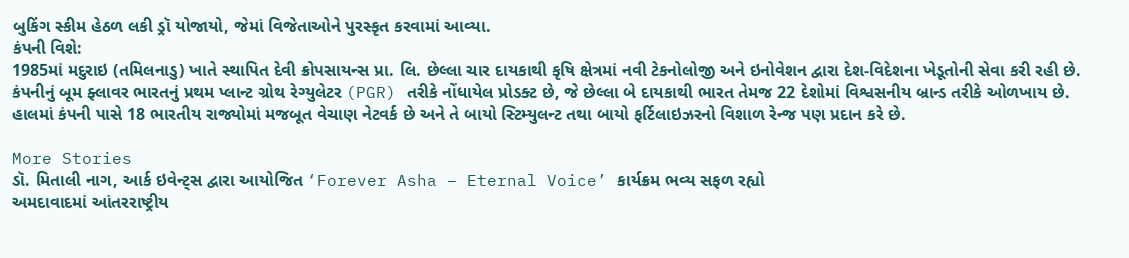બુકિંગ સ્કીમ હેઠળ લકી ડ્રૉ યોજાયો, જેમાં વિજેતાઓને પુરસ્કૃત કરવામાં આવ્યા.
કંપની વિશે:
1985માં મદુરાઇ (તમિલનાડુ) ખાતે સ્થાપિત દેવી ક્રોપસાયન્સ પ્રા. લિ. છેલ્લા ચાર દાયકાથી કૃષિ ક્ષેત્રમાં નવી ટેકનોલોજી અને ઇનોવેશન દ્વારા દેશ-વિદેશના ખેડૂતોની સેવા કરી રહી છે. કંપનીનું બૂમ ફ્લાવર ભારતનું પ્રથમ પ્લાન્ટ ગ્રોથ રેગ્યુલેટર (PGR) તરીકે નોંધાયેલ પ્રોડક્ટ છે, જે છેલ્લા બે દાયકાથી ભારત તેમજ 22 દેશોમાં વિશ્વસનીય બ્રાન્ડ તરીકે ઓળખાય છે. હાલમાં કંપની પાસે 18 ભારતીય રાજ્યોમાં મજબૂત વેચાણ નેટવર્ક છે અને તે બાયો સ્ટિમ્યુલન્ટ તથા બાયો ફર્ટિલાઇઝરનો વિશાળ રેન્જ પણ પ્રદાન કરે છે.

More Stories
ડૉ. મિતાલી નાગ, આર્ક ઇવેન્ટ્સ દ્વારા આયોજિત ‘Forever Asha – Eternal Voice’ કાર્યક્રમ ભવ્ય સફળ રહ્યો
અમદાવાદમાં આંતરરાષ્ટ્રીય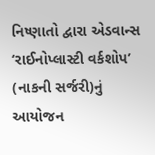નિષ્ણાતો દ્વારા એડવાન્સ ‘રાઈનોપ્લાસ્ટી વર્કશોપ’ (નાકની સર્જરી)નું આયોજન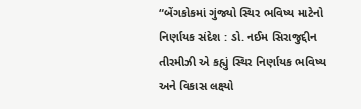“બેંગકોકમાં ગુંજ્યો સ્થિર ભવિષ્ય માટેનો નિર્ણાયક સંદેશ : ડો. નઈમ સિરાજુદ્દીન તીરમીઝી એ કહ્યું સ્થિર નિર્ણાયક ભવિષ્ય અને વિકાસ લક્ષ્યો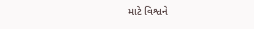માટે વિશ્વને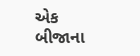એક બીજાના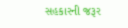સહકારની જરૂર